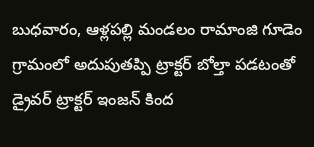బుధవారం, ఆళ్లపల్లి మండలం రామాంజి గూడెం గ్రామంలో అదుపుతప్పి ట్రాక్టర్ బోల్తా పడటంతో డ్రైవర్ ట్రాక్టర్ ఇంజన్ కింద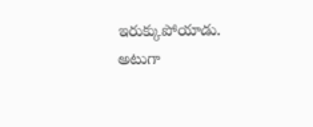ఇరుక్కుపోయాడు. అటుగా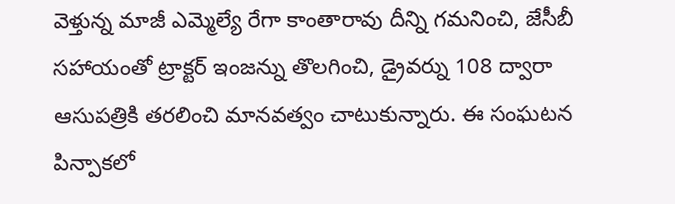వెళ్తున్న మాజీ ఎమ్మెల్యే రేగా కాంతారావు దీన్ని గమనించి, జేసీబీ సహాయంతో ట్రాక్టర్ ఇంజన్ను తొలగించి, డ్రైవర్ను 108 ద్వారా ఆసుపత్రికి తరలించి మానవత్వం చాటుకున్నారు. ఈ సంఘటన పిన్పాకలో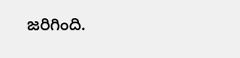జరిగింది.